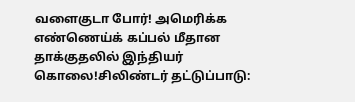வளைகுடா போர்! அமெரிக்க எண்ணெய்க் கப்பல் மீதான தாக்குதலில் இந்தியர் கொலை!சிலிண்டர் தட்டுப்பாடு: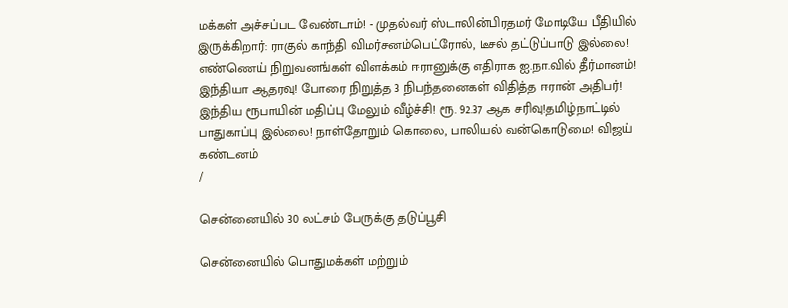மக்கள் அச்சப்பட வேண்டாம்! - முதல்வர் ஸ்டாலின்பிரதமர் மோடியே பீதியில் இருக்கிறார்: ராகுல் காந்தி விமர்சனம்பெட்ரோல், டீசல் தட்டுப்பாடு இல்லை! எண்ணெய் நிறுவனங்கள் விளக்கம் ஈரானுக்கு எதிராக ஐ.நா.வில் தீர்மானம்! இந்தியா ஆதரவு! போரை நிறுத்த 3 நிபந்தனைகள் விதித்த ஈரான் அதிபர்! இந்திய ரூபாயின் மதிப்பு மேலும் வீழ்ச்சி! ரூ. 92.37 ஆக சரிவு!தமிழ்நாட்டில் பாதுகாப்பு இல்லை! நாள்தோறும் கொலை, பாலியல் வன்கொடுமை! விஜய் கண்டனம்
/

சென்னையில் 30 லட்சம் பேருக்கு தடுப்பூசி

சென்னையில் பொதுமக்கள் மற்றும்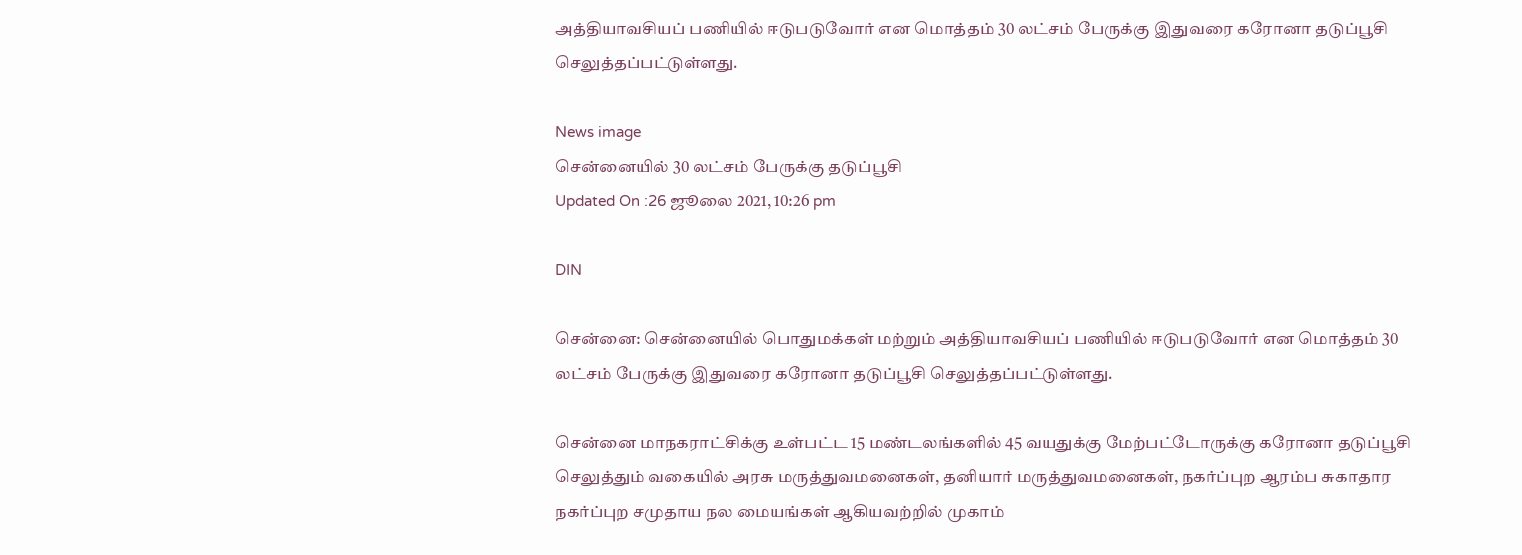அத்தியாவசியப் பணியில் ஈடுபடுவோர் என மொத்தம் 30 லட்சம் பேருக்கு இதுவரை கரோனா தடுப்பூசி செலுத்தப்பட்டுள்ளது.

News image
சென்னையில் 30 லட்சம் பேருக்கு தடுப்பூசி
Updated On :26 ஜூலை 2021, 10:26 pm

DIN

சென்னை: சென்னையில் பொதுமக்கள் மற்றும் அத்தியாவசியப் பணியில் ஈடுபடுவோர் என மொத்தம் 30 லட்சம் பேருக்கு இதுவரை கரோனா தடுப்பூசி செலுத்தப்பட்டுள்ளது.

சென்னை மாநகராட்சிக்கு உள்பட்ட 15 மண்டலங்களில் 45 வயதுக்கு மேற்பட்டோருக்கு கரோனா தடுப்பூசி செலுத்தும் வகையில் அரசு மருத்துவமனைகள், தனியார் மருத்துவமனைகள், நகர்ப்புற ஆரம்ப சுகாதார நகர்ப்புற சமுதாய நல மையங்கள் ஆகியவற்றில் முகாம்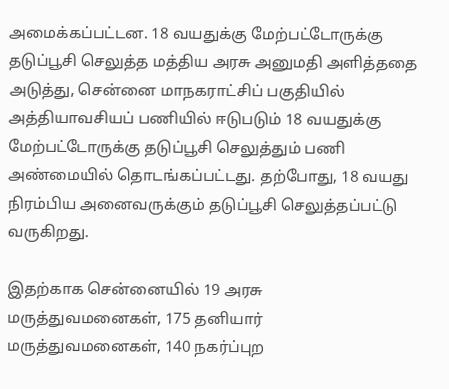அமைக்கப்பட்டன. 18 வயதுக்கு மேற்பட்டோருக்கு தடுப்பூசி செலுத்த மத்திய அரசு அனுமதி அளித்ததை அடுத்து, சென்னை மாநகராட்சிப் பகுதியில் அத்தியாவசியப் பணியில் ஈடுபடும் 18 வயதுக்கு மேற்பட்டோருக்கு தடுப்பூசி செலுத்தும் பணி அண்மையில் தொடங்கப்பட்டது. தற்போது, 18 வயது நிரம்பிய அனைவருக்கும் தடுப்பூசி செலுத்தப்பட்டு வருகிறது.

இதற்காக சென்னையில் 19 அரசு மருத்துவமனைகள், 175 தனியார் மருத்துவமனைகள், 140 நகர்ப்புற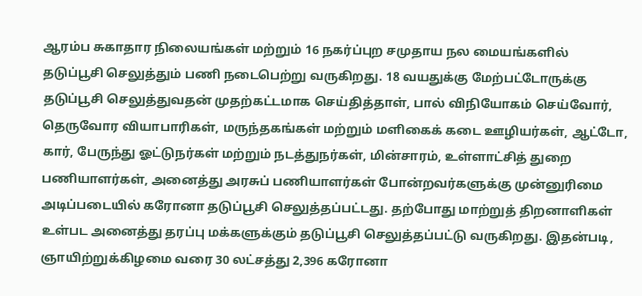ஆரம்ப சுகாதார நிலையங்கள் மற்றும் 16 நகர்ப்புற சமுதாய நல மையங்களில் தடுப்பூசி செலுத்தும் பணி நடைபெற்று வருகிறது. 18 வயதுக்கு மேற்பட்டோருக்கு தடுப்பூசி செலுத்துவதன் முதற்கட்டமாக செய்தித்தாள், பால் விநியோகம் செய்வோர், தெருவோர வியாபாரிகள், மருந்தகங்கள் மற்றும் மளிகைக் கடை ஊழியர்கள், ஆட்டோ, கார், பேருந்து ஓட்டுநர்கள் மற்றும் நடத்துநர்கள், மின்சாரம், உள்ளாட்சித் துறை பணியாளர்கள், அனைத்து அரசுப் பணியாளர்கள் போன்றவர்களுக்கு முன்னுரிமை அடிப்படையில் கரோனா தடுப்பூசி செலுத்தப்பட்டது. தற்போது மாற்றுத் திறனாளிகள் உள்பட அனைத்து தரப்பு மக்களுக்கும் தடுப்பூசி செலுத்தப்பட்டு வருகிறது. இதன்படி, ஞாயிற்றுக்கிழமை வரை 30 லட்சத்து 2,396 கரோனா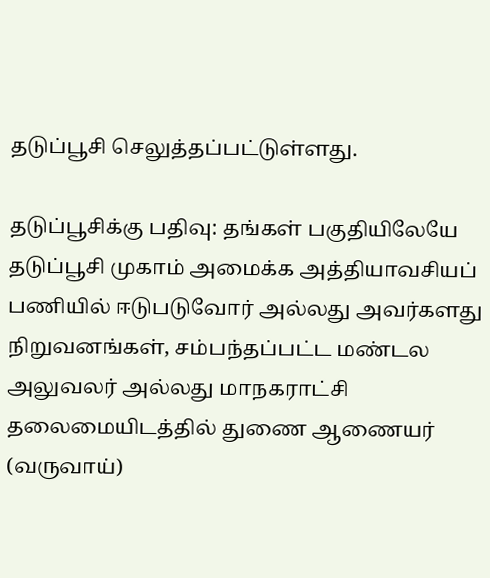தடுப்பூசி செலுத்தப்பட்டுள்ளது.

தடுப்பூசிக்கு பதிவு: தங்கள் பகுதியிலேயே தடுப்பூசி முகாம் அமைக்க அத்தியாவசியப் பணியில் ஈடுபடுவோர் அல்லது அவர்களது நிறுவனங்கள், சம்பந்தப்பட்ட மண்டல அலுவலர் அல்லது மாநகராட்சி தலைமையிடத்தில் துணை ஆணையர் (வருவாய்)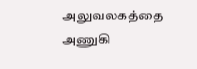அலுவலகத்தை அணுகி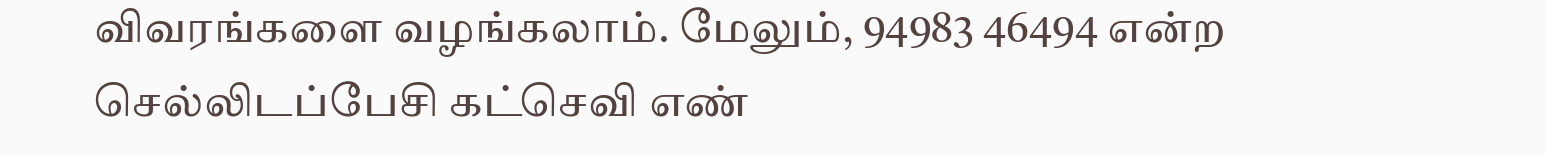விவரங்களை வழங்கலாம். மேலும், 94983 46494 என்ற செல்லிடப்பேசி கட்செவி எண்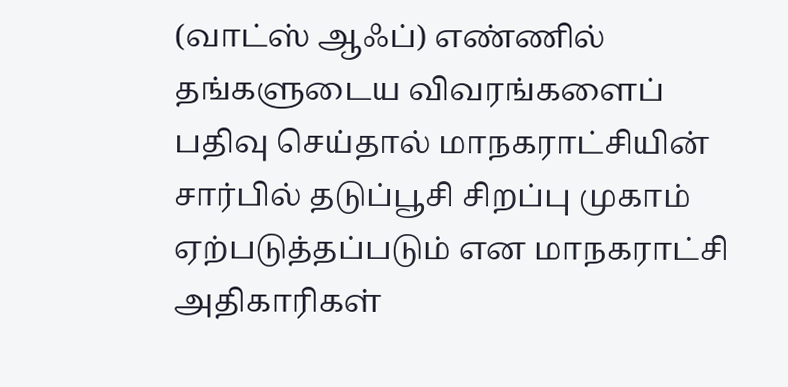(வாட்ஸ் ஆஃப்) எண்ணில் தங்களுடைய விவரங்களைப் பதிவு செய்தால் மாநகராட்சியின் சார்பில் தடுப்பூசி சிறப்பு முகாம் ஏற்படுத்தப்படும் என மாநகராட்சி அதிகாரிகள்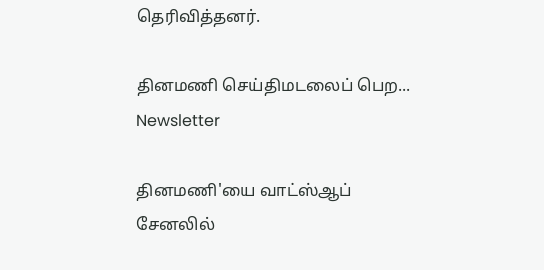தெரிவித்தனர்.

தினமணி செய்திமடலைப் பெற... Newsletter

தினமணி'யை வாட்ஸ்ஆப் சேனலில்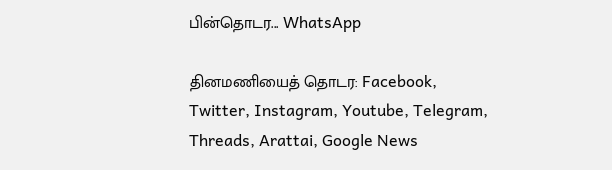பின்தொடர... WhatsApp

தினமணியைத் தொடர: Facebook, Twitter, Instagram, Youtube, Telegram, Threads, Arattai, Google News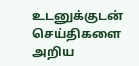உடனுக்குடன் செய்திகளை அறிய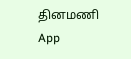தினமணி App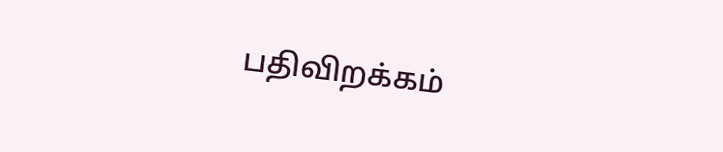பதிவிறக்கம்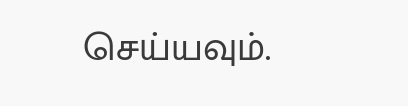செய்யவும்.